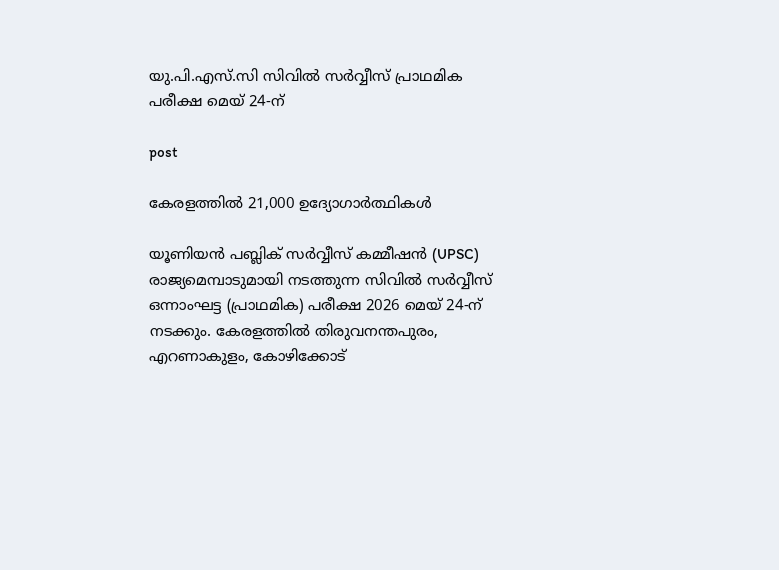യു.പി.എസ്.സി സിവിൽ സർവ്വീസ് പ്രാഥമിക പരീക്ഷ മെയ് 24-ന്

post

കേരളത്തിൽ 21,000 ഉദ്യോഗാർത്ഥികൾ

യൂണിയൻ പബ്ലിക് സർവ്വീസ് കമ്മീഷൻ (UPSC) രാജ്യമെമ്പാടുമായി നടത്തുന്ന സിവിൽ സർവ്വീസ് ഒന്നാംഘട്ട (പ്രാഥമിക) പരീക്ഷ 2026 മെയ് 24-ന് നടക്കും. കേരളത്തിൽ തിരുവനന്തപുരം, എറണാകുളം, കോഴിക്കോട്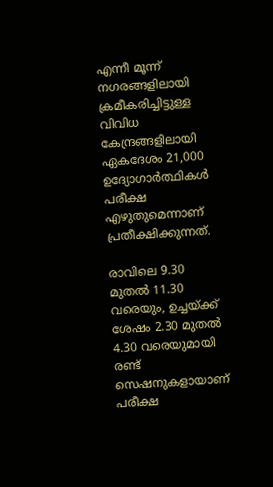എന്നീ മൂന്ന് നഗരങ്ങളിലായി ക്രമീകരിച്ചിട്ടുള്ള വിവിധ കേന്ദ്രങ്ങളിലായി ഏകദേശം 21,000 ഉദ്യോഗാർത്ഥികൾ പരീക്ഷ എഴുതുമെന്നാണ് പ്രതീക്ഷിക്കുന്നത്.

രാവിലെ 9.30 മുതൽ 11.30 വരെയും, ഉച്ചയ്ക്ക് ശേഷം 2.30 മുതൽ 4.30 വരെയുമായി രണ്ട് സെഷനുകളായാണ് പരീക്ഷ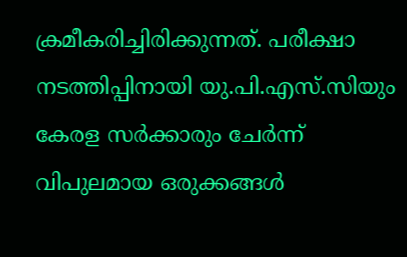ക്രമീകരിച്ചിരിക്കുന്നത്. പരീക്ഷാ നടത്തിപ്പിനായി യു.പി.എസ്.സിയും കേരള സർക്കാരും ചേർന്ന് വിപുലമായ ഒരുക്കങ്ങൾ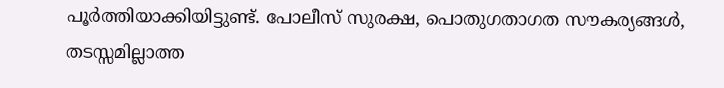പൂർത്തിയാക്കിയിട്ടുണ്ട്. പോലീസ് സുരക്ഷ, പൊതുഗതാഗത സൗകര്യങ്ങൾ, തടസ്സമില്ലാത്ത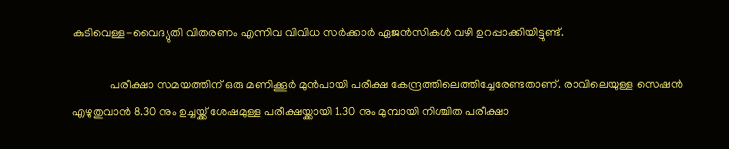കുടിവെള്ള-വൈദ്യുതി വിതരണം എന്നിവ വിവിധ സർക്കാർ ഏജൻസികൾ വഴി ഉറപ്പാക്കിയിട്ടുണ്ട്.

             പരീക്ഷാ സമയത്തിന് ഒരു മണിക്കൂർ മുൻപായി പരീക്ഷ കേന്ദ്രത്തിലെത്തിച്ചേരേണ്ടതാണ്. രാവിലെയുള്ള സെഷൻ എഴുതുവാൻ 8.30 നും ഉച്ചയ്ക്ക് ശേഷമുള്ള പരീക്ഷയ്ക്കായി 1.30 നും മുമ്പായി നിശ്ചിത പരീക്ഷാ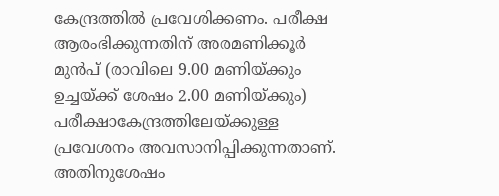കേന്ദ്രത്തിൽ പ്രവേശിക്കണം. പരീക്ഷ ആരംഭിക്കുന്നതിന് അരമണിക്കൂർ മുൻപ് (രാവിലെ 9.00 മണിയ്ക്കും ഉച്ചയ്ക്ക് ശേഷം 2.00 മണിയ്ക്കും) പരീക്ഷാകേന്ദ്രത്തിലേയ്ക്കുള്ള പ്രവേശനം അവസാനിപ്പിക്കുന്നതാണ്. അതിനുശേഷം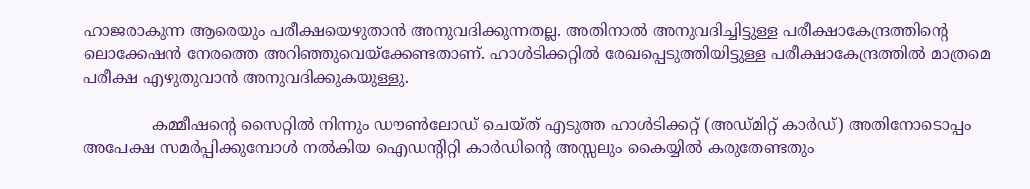ഹാജരാകുന്ന ആരെയും പരീക്ഷയെഴുതാൻ അനുവദിക്കുന്നതല്ല. അതിനാൽ അനുവദിച്ചിട്ടുള്ള പരീക്ഷാകേന്ദ്രത്തിന്റെ ലൊക്കേഷൻ നേരത്തെ അറിഞ്ഞുവെയ്ക്കേണ്ടതാണ്. ഹാൾടിക്കറ്റിൽ രേഖപ്പെടുത്തിയിട്ടുള്ള പരീക്ഷാകേന്ദ്രത്തിൽ മാത്രമെ പരീക്ഷ എഴുതുവാൻ അനുവദിക്കുകയുള്ളു.

              കമ്മീഷന്റെ സൈറ്റിൽ നിന്നും ഡൗൺലോഡ് ചെയ്ത് എടുത്ത ഹാൾടിക്കറ്റ് (അഡ്മിറ്റ് കാർഡ്) അതിനോടൊപ്പം അപേക്ഷ സമർപ്പിക്കുമ്പോൾ നൽകിയ ഐഡന്റിറ്റി കാർഡിന്റെ അസ്സലും കൈയ്യിൽ കരുതേണ്ടതും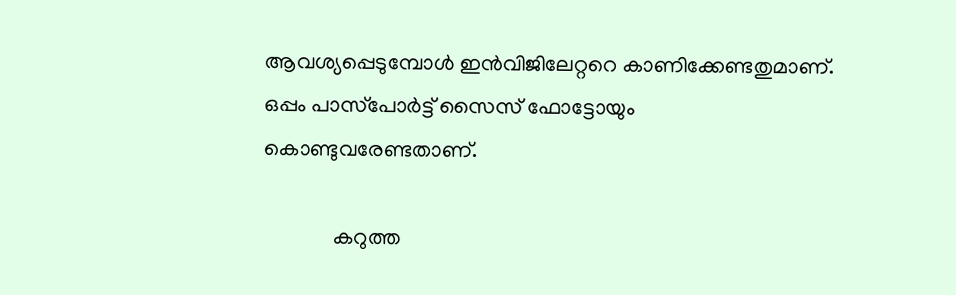ആവശ്യപ്പെടുമ്പോൾ ഇൻവിജിലേറ്ററെ കാണിക്കേണ്ടതുമാണ്. ഒപ്പം പാസ്‌പോർട്ട് സൈസ് ഫോട്ടോയും കൊണ്ടുവരേണ്ടതാണ്.

             കറുത്ത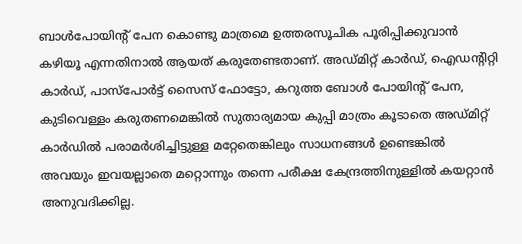ബാൾപോയിന്റ് പേന കൊണ്ടു മാത്രമെ ഉത്തരസൂചിക പൂരിപ്പിക്കുവാൻ കഴിയൂ എന്നതിനാൽ ആയത് കരുതേണ്ടതാണ്. അഡ്മിറ്റ് കാർഡ്, ഐഡന്റിറ്റി കാർഡ്, പാസ്‌പോർട്ട് സൈസ് ഫോട്ടോ, കറുത്ത ബോൾ പോയിന്റ് പേന, കുടിവെള്ളം കരുതണമെങ്കിൽ സുതാര്യമായ കുപ്പി മാത്രം കൂടാതെ അഡ്മിറ്റ് കാർഡിൽ പരാമർശിച്ചിട്ടുള്ള മറ്റേതെങ്കിലും സാധനങ്ങൾ ഉണ്ടെങ്കിൽ അവയും ഇവയല്ലാതെ മറ്റൊന്നും തന്നെ പരീക്ഷ കേന്ദ്രത്തിനുള്ളിൽ കയറ്റാൻ അനുവദിക്കില്ല.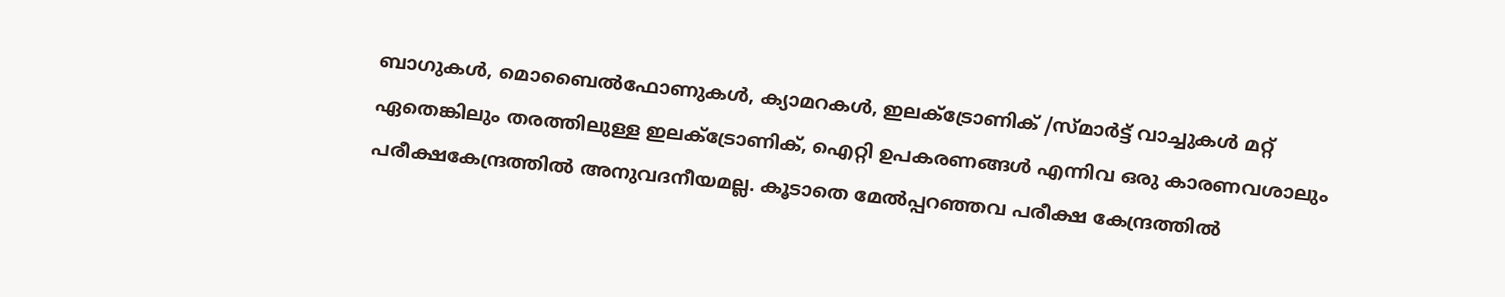ബാഗുകൾ, മൊബൈൽഫോണുകൾ, ക്യാമറകൾ, ഇലക്ട്രോണിക് /സ്മാർട്ട് വാച്ചുകൾ മറ്റ് ഏതെങ്കിലും തരത്തിലുള്ള ഇലക്ട്രോണിക്, ഐറ്റി ഉപകരണങ്ങൾ എന്നിവ ഒരു കാരണവശാലും പരീക്ഷകേന്ദ്രത്തിൽ അനുവദനീയമല്ല. കൂടാതെ മേൽപ്പറഞ്ഞവ പരീക്ഷ കേന്ദ്രത്തിൽ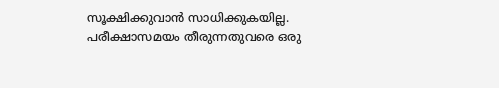സൂക്ഷിക്കുവാൻ സാധിക്കുകയില്ല. പരീക്ഷാസമയം തീരുന്നതുവരെ ഒരു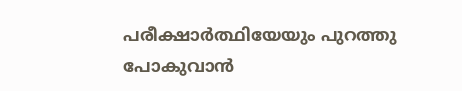പരീക്ഷാർത്ഥിയേയും പുറത്തു പോകുവാൻ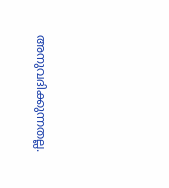അനുവദിക്കുന്നതല്ല.